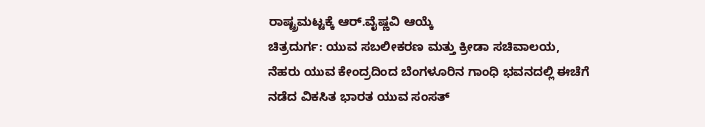ರಾಷ್ಟ್ರಮಟ್ಟಕ್ಕೆ ಆರ್.ವೈಷ್ಣವಿ ಆಯ್ಕೆ
ಚಿತ್ರದುರ್ಗ: ಯುವ ಸಬಲೀಕರಣ ಮತ್ತು ಕ್ರೀಡಾ ಸಚಿವಾಲಯ, ನೆಹರು ಯುವ ಕೇಂದ್ರದಿಂದ ಬೆಂಗಳೂರಿನ ಗಾಂಧಿ ಭವನದಲ್ಲಿ ಈಚೆಗೆ ನಡೆದ ವಿಕಸಿತ ಭಾರತ ಯುವ ಸಂಸತ್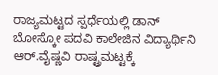ರಾಜ್ಯಮಟ್ಟದ ಸ್ಪರ್ಧೆಯಲ್ಲಿ ಡಾನ್ ಬೋಸ್ಕೋ ಪದವಿ ಕಾಲೇಜಿನ ವಿದ್ಯಾರ್ಥಿನಿ ಆರ್.ವೈಷ್ಣವಿ ರಾಷ್ಟ್ರಮಟ್ಟಕ್ಕೆ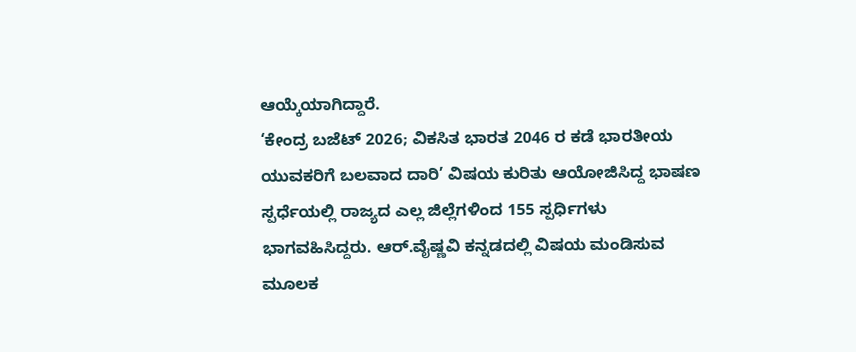ಆಯ್ಕೆಯಾಗಿದ್ದಾರೆ.
‘ಕೇಂದ್ರ ಬಜೆಟ್ 2026; ವಿಕಸಿತ ಭಾರತ 2046 ರ ಕಡೆ ಭಾರತೀಯ ಯುವಕರಿಗೆ ಬಲವಾದ ದಾರಿ’ ವಿಷಯ ಕುರಿತು ಆಯೋಜಿಸಿದ್ದ ಭಾಷಣ ಸ್ಪರ್ಧೆಯಲ್ಲಿ ರಾಜ್ಯದ ಎಲ್ಲ ಜಿಲ್ಲೆಗಳಿಂದ 155 ಸ್ಪರ್ಧಿಗಳು ಭಾಗವಹಿಸಿದ್ದರು. ಆರ್.ವೈಷ್ಣವಿ ಕನ್ನಡದಲ್ಲಿ ವಿಷಯ ಮಂಡಿಸುವ ಮೂಲಕ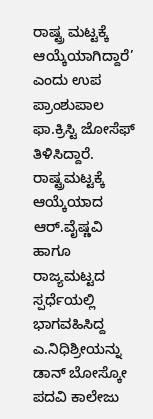ರಾಷ್ಟ್ರ ಮಟ್ಟಕ್ಕೆ ಆಯ್ಕೆಯಾಗಿದ್ದಾರೆ’ ಎಂದು ಉಪ ಪ್ರಾಂಶುಪಾಲ ಫಾ.ಕ್ರಿಸ್ಟಿ ಜೋಸೆಫ್ ತಿಳಿಸಿದ್ದಾರೆ.
ರಾಷ್ಟ್ರಮಟ್ಟಕ್ಕೆ ಆಯ್ಕೆಯಾದ ಆರ್.ವೈಷ್ಣವಿ ಹಾಗೂ ರಾಜ್ಯಮಟ್ಟದ ಸ್ಪರ್ಧೆಯಲ್ಲಿ ಭಾಗವಹಿಸಿದ್ದ ಎ.ನಿಧಿಶ್ರೀಯನ್ನು ಡಾನ್ ಬೋಸ್ಕೋ ಪದವಿ ಕಾಲೇಜು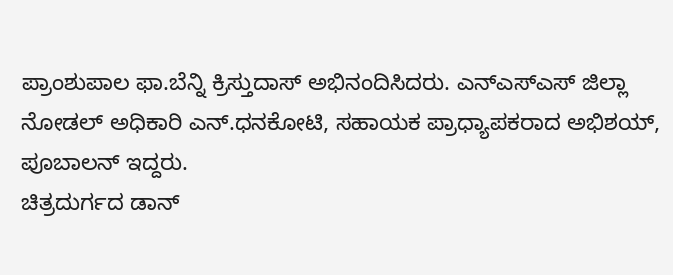ಪ್ರಾಂಶುಪಾಲ ಫಾ.ಬೆನ್ನಿ ಕ್ರಿಸ್ತುದಾಸ್ ಅಭಿನಂದಿಸಿದರು. ಎನ್ಎಸ್ಎಸ್ ಜಿಲ್ಲಾ ನೋಡಲ್ ಅಧಿಕಾರಿ ಎನ್.ಧನಕೋಟಿ, ಸಹಾಯಕ ಪ್ರಾಧ್ಯಾಪಕರಾದ ಅಭಿಶಯ್, ಪೂಬಾಲನ್ ಇದ್ದರು.
ಚಿತ್ರದುರ್ಗದ ಡಾನ್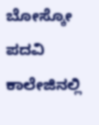ಬೋಸ್ಕೋ ಪದವಿ ಕಾಲೇಜಿನಲ್ಲಿ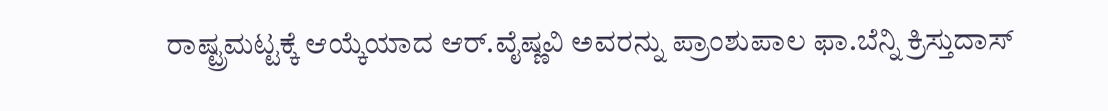ರಾಷ್ಟ್ರಮಟ್ಟಕ್ಕೆ ಆಯ್ಕೆಯಾದ ಆರ್.ವೈಷ್ಣವಿ ಅವರನ್ನು ಪ್ರಾಂಶುಪಾಲ ಫಾ.ಬೆನ್ನಿ ಕ್ರಿಸ್ತುದಾಸ್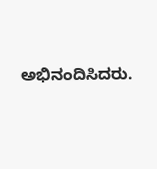ಅಭಿನಂದಿಸಿದರು.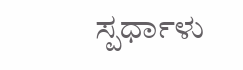ಸ್ಪರ್ಧಾಳು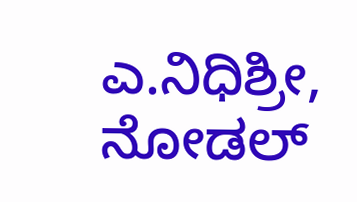ಎ.ನಿಧಿಶ್ರೀ, ನೋಡಲ್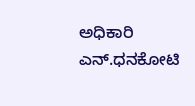ಅಧಿಕಾರಿ ಎನ್.ಧನಕೋಟಿ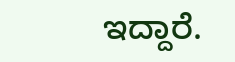ಇದ್ದಾರೆ.